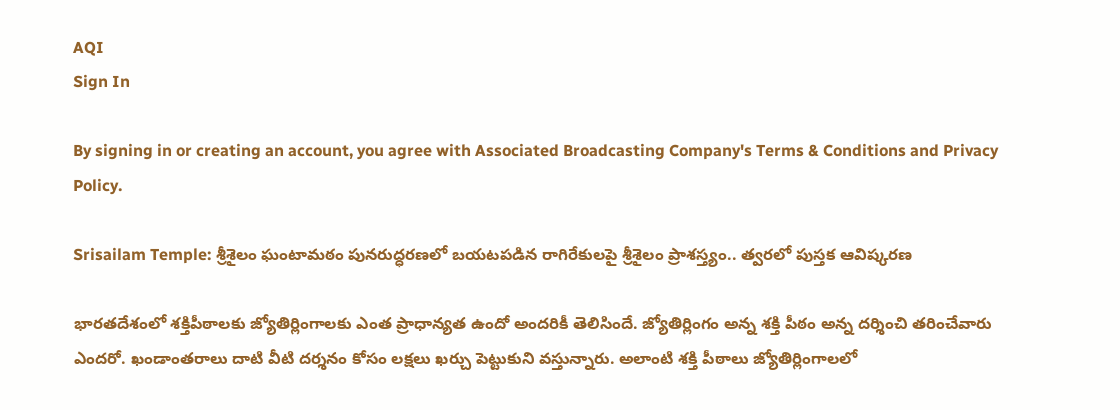AQI
Sign In

By signing in or creating an account, you agree with Associated Broadcasting Company's Terms & Conditions and Privacy Policy.

Srisailam Temple: శ్రీశైలం ఘంటామఠం పునరుద్ధరణలో బయటపడిన రాగిరేకులపై శ్రీశైలం ప్రాశస్త్యం.. త్వరలో పుస్తక ఆవిష్కరణ

భారతదేశంలో శక్తిపీఠాలకు జ్యోతిర్లింగాలకు ఎంత ప్రాధాన్యత ఉందో అందరికీ తెలిసిందే. జ్యోతిర్లింగం అన్న శక్తి పీఠం అన్న దర్శించి తరించేవారు ఎందరో. ఖండాంతరాలు దాటి వీటి దర్శనం కోసం లక్షలు ఖర్చు పెట్టుకుని వస్తున్నారు. అలాంటి శక్తి పీఠాలు జ్యోతిర్లింగాలలో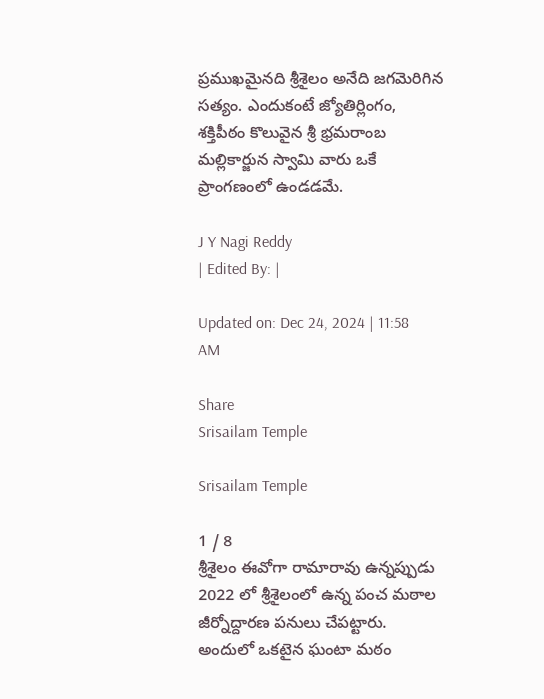ప్రముఖమైనది శ్రీశైలం అనేది జగమెరిగిన సత్యం. ఎందుకంటే జ్యోతిర్లింగం, శక్తిపీఠం కొలువైన శ్రీ భ్రమరాంబ మల్లికార్జున స్వామి వారు ఒకే ప్రాంగణంలో ఉండడమే.

J Y Nagi Reddy
| Edited By: |

Updated on: Dec 24, 2024 | 11:58 AM

Share
Srisailam Temple

Srisailam Temple

1 / 8
శ్రీశైలం ఈవోగా రామారావు ఉన్నప్పుడు 2022 లో శ్రీశైలంలో ఉన్న పంచ మఠాల జీర్నోద్దారణ పనులు చేపట్టారు. అందులో ఒకటైన ఘంటా మఠం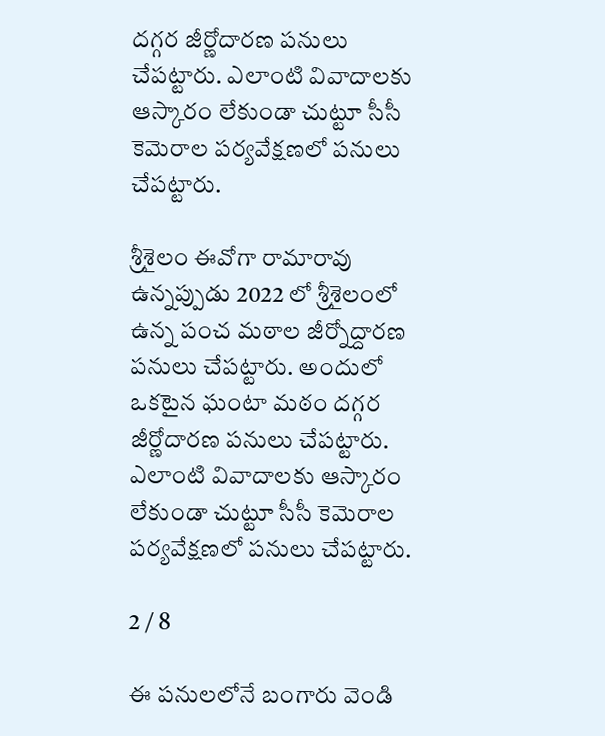దగ్గర జీర్ణోదారణ పనులు చేపట్టారు. ఎలాంటి వివాదాలకు ఆస్కారం లేకుండా చుట్టూ సీసీ కెమెరాల పర్యవేక్షణలో పనులు చేపట్టారు.

శ్రీశైలం ఈవోగా రామారావు ఉన్నప్పుడు 2022 లో శ్రీశైలంలో ఉన్న పంచ మఠాల జీర్నోద్దారణ పనులు చేపట్టారు. అందులో ఒకటైన ఘంటా మఠం దగ్గర జీర్ణోదారణ పనులు చేపట్టారు. ఎలాంటి వివాదాలకు ఆస్కారం లేకుండా చుట్టూ సీసీ కెమెరాల పర్యవేక్షణలో పనులు చేపట్టారు.

2 / 8

ఈ పనులలోనే బంగారు వెండి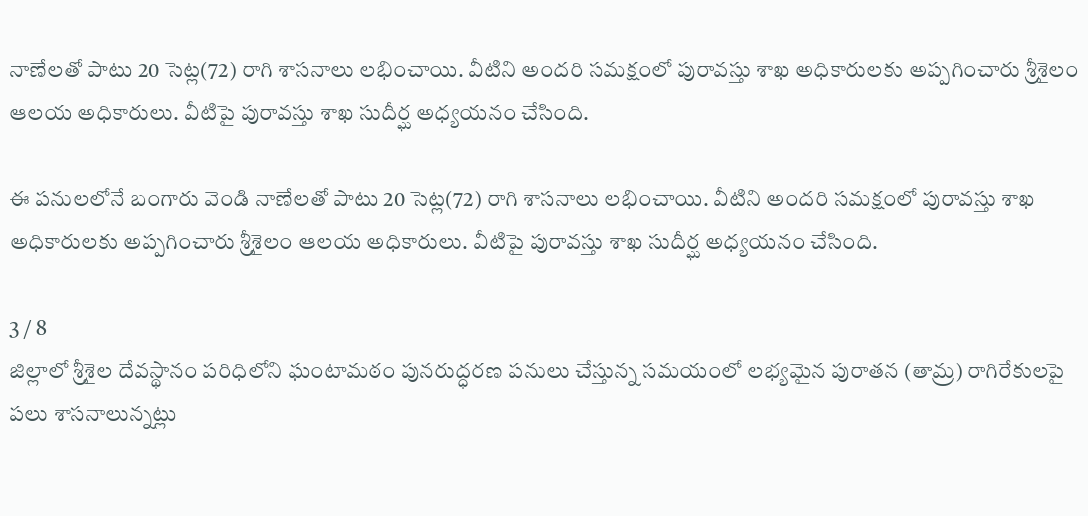నాణేలతో పాటు 20 సెట్ల(72) రాగి శాసనాలు లభించాయి. వీటిని అందరి సమక్షంలో పురావస్తు శాఖ అధికారులకు అప్పగించారు శ్రీశైలం ఆలయ అధికారులు. వీటిపై పురావస్తు శాఖ సుదీర్ఘ అధ్యయనం చేసింది.

ఈ పనులలోనే బంగారు వెండి నాణేలతో పాటు 20 సెట్ల(72) రాగి శాసనాలు లభించాయి. వీటిని అందరి సమక్షంలో పురావస్తు శాఖ అధికారులకు అప్పగించారు శ్రీశైలం ఆలయ అధికారులు. వీటిపై పురావస్తు శాఖ సుదీర్ఘ అధ్యయనం చేసింది.

3 / 8
జిల్లాలో శ్రీశైల దేవస్థానం పరిధిలోని ఘంటామఠం పునరుద్ధరణ పనులు చేస్తున్న సమయంలో లభ్యమైన పురాతన (తామ్ర) రాగిరేకులపై పలు శాసనాలున్నట్లు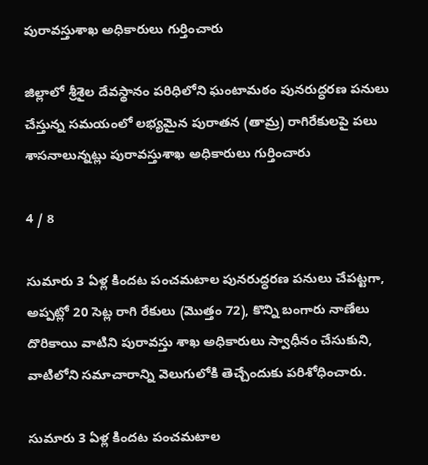పురావస్తుశాఖ అధికారులు గుర్తించారు

జిల్లాలో శ్రీశైల దేవస్థానం పరిధిలోని ఘంటామఠం పునరుద్ధరణ పనులు చేస్తున్న సమయంలో లభ్యమైన పురాతన (తామ్ర) రాగిరేకులపై పలు శాసనాలున్నట్లు పురావస్తుశాఖ అధికారులు గుర్తించారు

4 / 8

సుమారు 3 ఏళ్ల కిందట పంచమటాల పునరుద్ధరణ పనులు చేపట్టగా, అప్పట్లో 20 సెట్ల రాగి రేకులు (మొత్తం 72), కొన్ని బంగారు నాణేలు దొరికాయి వాటిని పురావస్తు శాఖ అధికారులు స్వాధీనం చేసుకుని, వాటిలోని సమాచారాన్ని వెలుగులోకి తెచ్చేందుకు పరిశోధించారు.

సుమారు 3 ఏళ్ల కిందట పంచమటాల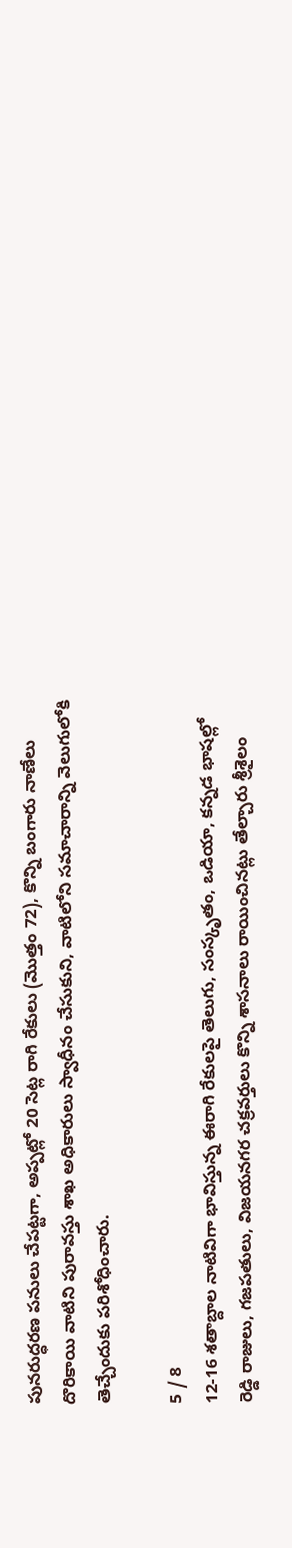పునరుద్ధరణ పనులు చేపట్టగా, అప్పట్లో 20 సెట్ల రాగి రేకులు (మొత్తం 72), కొన్ని బంగారు నాణేలు దొరికాయి వాటిని పురావస్తు శాఖ అధికారులు స్వాధీనం చేసుకుని, వాటిలోని సమాచారాన్ని వెలుగులోకి తెచ్చేందుకు పరిశోధించారు.

5 / 8
12-16 శతాబ్దాల నాటివిగా భావిస్తున్న ఈరాగి రేకులపై తెలుగు, సంస్కృతం, ఒడియా, కన్నడ భాషల్లో రెడ్డి రాజులు, గజపతులు, విజయనగర చక్రవర్తులు కొన్ని శాసనాలు రాయించినట్లు తేల్చారు శ్రీశైలం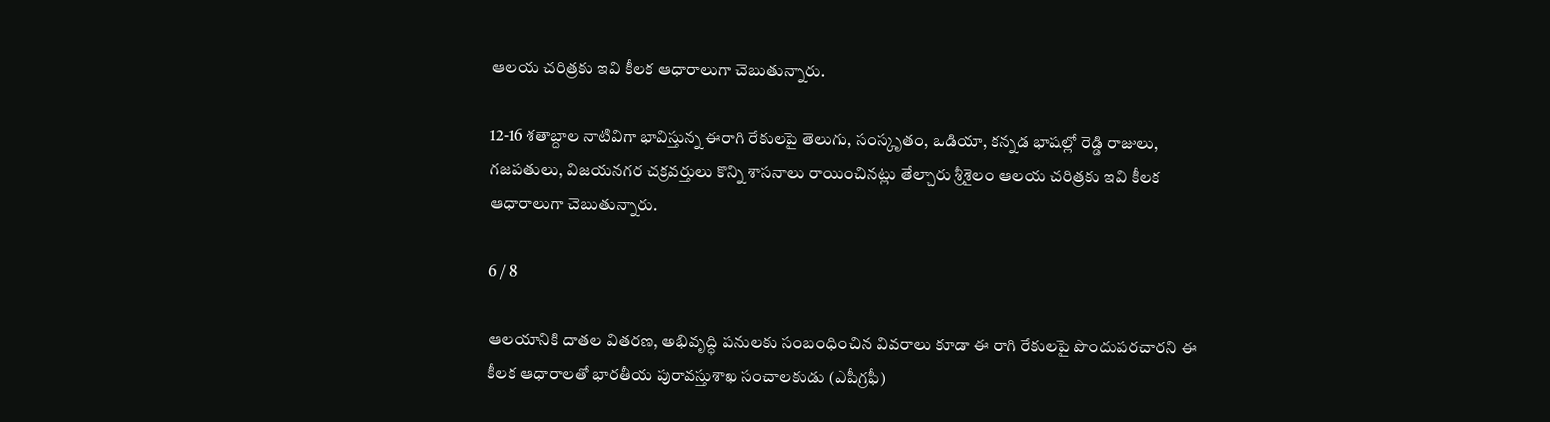ఆలయ చరిత్రకు ఇవి కీలక ఆధారాలుగా చెబుతున్నారు.

12-16 శతాబ్దాల నాటివిగా భావిస్తున్న ఈరాగి రేకులపై తెలుగు, సంస్కృతం, ఒడియా, కన్నడ భాషల్లో రెడ్డి రాజులు, గజపతులు, విజయనగర చక్రవర్తులు కొన్ని శాసనాలు రాయించినట్లు తేల్చారు శ్రీశైలం ఆలయ చరిత్రకు ఇవి కీలక ఆధారాలుగా చెబుతున్నారు.

6 / 8

ఆలయానికి దాతల వితరణ, అభివృద్ధి పనులకు సంబంధించిన వివరాలు కూడా ఈ రాగి రేకులపై పొందుపరచారని ఈ కీలక ఆధారాలతో భారతీయ పురావస్తుశాఖ సంచాలకుడు (ఎపీగ్రఫీ)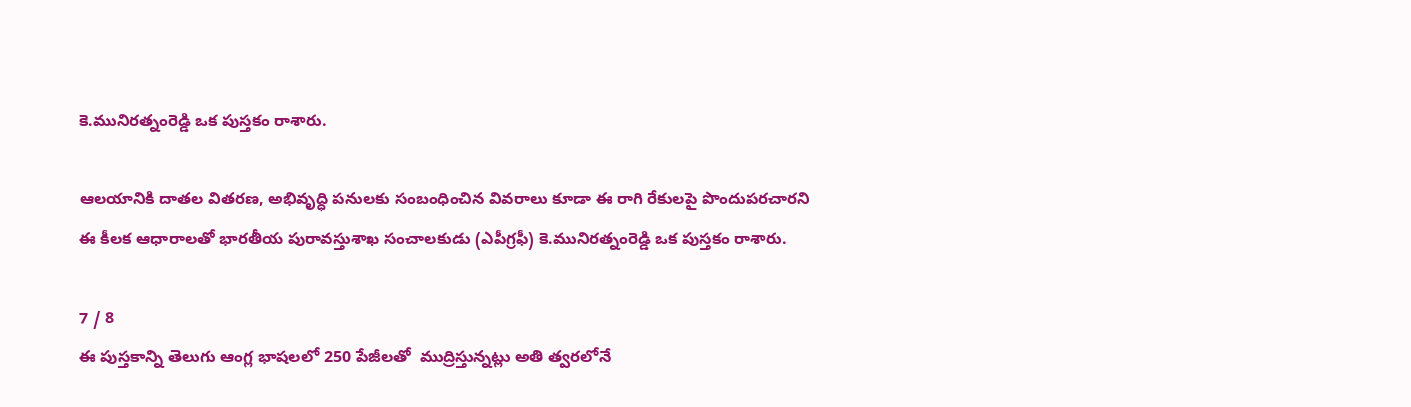కె.మునిరత్నంరెడ్డి ఒక పుస్తకం రాశారు.

ఆలయానికి దాతల వితరణ, అభివృద్ధి పనులకు సంబంధించిన వివరాలు కూడా ఈ రాగి రేకులపై పొందుపరచారని ఈ కీలక ఆధారాలతో భారతీయ పురావస్తుశాఖ సంచాలకుడు (ఎపీగ్రఫీ) కె.మునిరత్నంరెడ్డి ఒక పుస్తకం రాశారు.

7 / 8
ఈ పుస్తకాన్ని తెలుగు ఆంగ్ల భాషలలో 250 పేజీలతో  ముద్రిస్తున్నట్లు అతి త్వరలోనే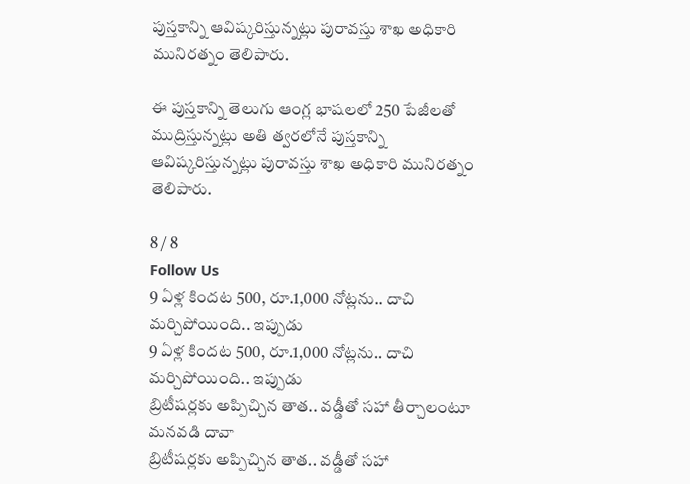పుస్తకాన్ని ఆవిష్కరిస్తున్నట్లు పురావస్తు శాఖ అధికారి మునిరత్నం తెలిపారు.

ఈ పుస్తకాన్ని తెలుగు ఆంగ్ల భాషలలో 250 పేజీలతో ముద్రిస్తున్నట్లు అతి త్వరలోనే పుస్తకాన్ని ఆవిష్కరిస్తున్నట్లు పురావస్తు శాఖ అధికారి మునిరత్నం తెలిపారు.

8 / 8
Follow Us
9 ఏళ్ల కిందట 500, రూ.1,000 నోట్లను.. దాచి మర్చిపోయింది.. ఇప్పుడు
9 ఏళ్ల కిందట 500, రూ.1,000 నోట్లను.. దాచి మర్చిపోయింది.. ఇప్పుడు
బ్రిటీషర్లకు అప్పిచ్చిన తాత.. వడ్డీతో సహా తీర్చాలంటూ మనవడి దావా
బ్రిటీషర్లకు అప్పిచ్చిన తాత.. వడ్డీతో సహా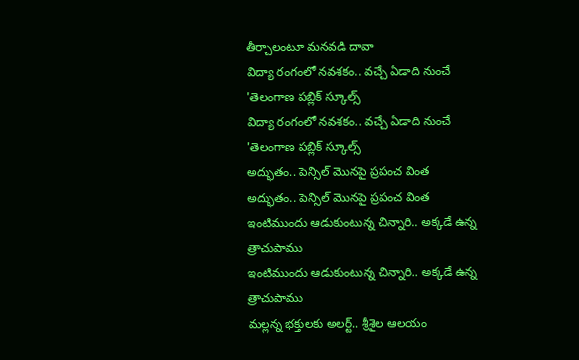తీర్చాలంటూ మనవడి దావా
విద్యా రంగంలో నవశకం.. వచ్చే ఏడాది నుంచే 'తెలంగాణ పబ్లిక్ స్కూల్స్
విద్యా రంగంలో నవశకం.. వచ్చే ఏడాది నుంచే 'తెలంగాణ పబ్లిక్ స్కూల్స్
అద్భుతం.. పెన్సిల్‌ మొనపై ప్రపంచ వింత
అద్భుతం.. పెన్సిల్‌ మొనపై ప్రపంచ వింత
ఇంటిముందు ఆడుకుంటున్న చిన్నారి.. అక్కడే ఉన్న త్రాచుపాము
ఇంటిముందు ఆడుకుంటున్న చిన్నారి.. అక్కడే ఉన్న త్రాచుపాము
మల్లన్న భక్తులకు అలర్ట్‌.. శ్రీశైల ఆలయం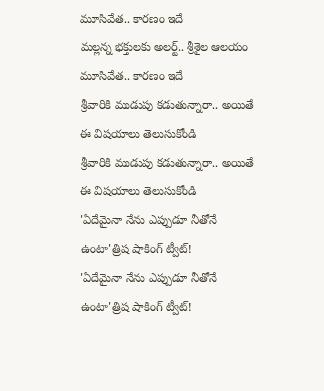మూసివేత.. కారణం ఇదే
మల్లన్న భక్తులకు అలర్ట్‌.. శ్రీశైల ఆలయం మూసివేత.. కారణం ఇదే
శ్రీవారికి ముడుపు కడుతున్నారా.. అయితే ఈ విషయాలు తెలుసుకోండి
శ్రీవారికి ముడుపు కడుతున్నారా.. అయితే ఈ విషయాలు తెలుసుకోండి
'ఏదేమైనా నేను ఎప్పుడూ నీతోనే ఉంటా'త్రిష షాకింగ్ ట్వీట్!
'ఏదేమైనా నేను ఎప్పుడూ నీతోనే ఉంటా'త్రిష షాకింగ్ ట్వీట్!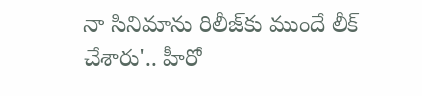నా సినిమాను రిలీజ్‌కు ముందే లీక్ చేశారు'.. హీరో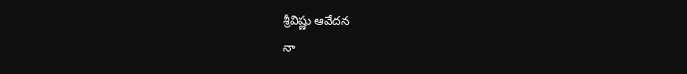శ్రీవిష్ణు ఆవేదన
నా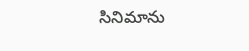సినిమాను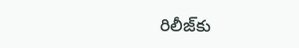రిలీజ్‌కు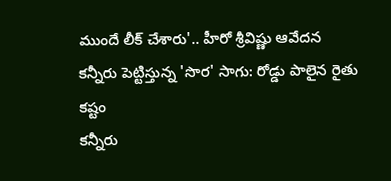ముందే లీక్ చేశారు'.. హీరో శ్రీవిష్ణు ఆవేదన
కన్నీరు పెట్టిస్తున్న 'సొర' సాగు: రోడ్డు పాలైన రైతు కష్టం
కన్నీరు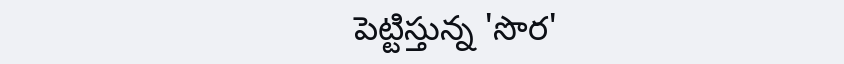పెట్టిస్తున్న 'సొర'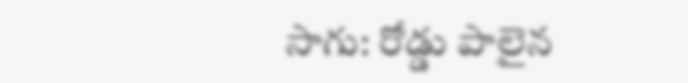సాగు: రోడ్డు పాలైన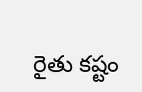రైతు కష్టం